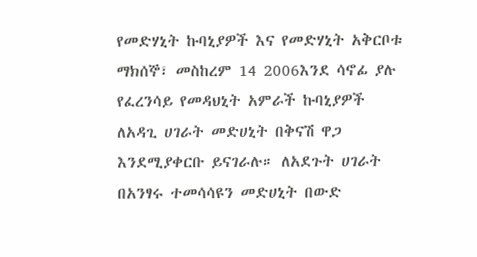የመድሃኒት ኩባኒያዎች እና የመድሃኒት አቅርቦቱ
ማክሰኞ፣ መስከረም 14 2006እንደ ሳኖፊ ያሉ የፈረንሳይ የመዳህኒት አምራች ኩባኒያዎች ለአዳጊ ሀገራት መድሀኒት በቅናሽ ዋጋ እንደሚያቀርቡ ይናገራሉ። ለአደጉት ሀገራት በአንፃሩ ተመሳሳዩን መድሀኒት በውድ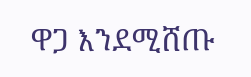ዋጋ እንደሚሸጡ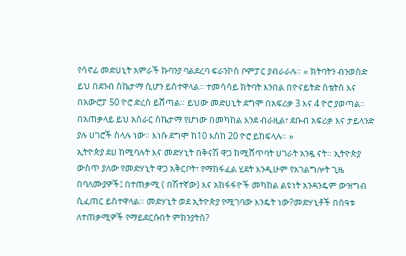የሳኖፊ መድሀኒት አምራች ኩባንያ ባልደረባ ፍራንኮስ ቦምፓር ያብራራሉ። « ክትባትን ብንወስድ ይህ በደንብ ስኬታማ ሲሆን ይስተዋላል። ተመሳሳይ ክትባት እንበል በዮናይትድ ስቴትስ እና በአውሮፓ 50 ዮሮ ድረስ ይሸጣል። ይህው መድሀኒት ደግሞ በአፍሪቃ 3 እና 4 ዮሮ ያወጣል። በአጠቃላይ ይህ አሰራር ስኬታማ የሆነው በመካከል እንደ ብራዚል፣ ደቡብ አፍሪቃ እና ታይላንድ ያሉ ሀገሮች ስላሉ ነው። እነሱ ደግሞ ከ10 እስከ 20 ዮሮ ይከፍላሉ። »
ኢትዮጵያ ደሀ ከሚባሉት እና መድሃኒት በቅናሽ ዋጋ ከሚሸጥባት ሀገራት አንዷ ናት። ኢትዮጵያ ውስጥ ያለው የመድሃኒት ዋጋ አቅርቦት፣ የማከፋፈል ሂደት እንዲሁም የአገልግሎት ጊዜ በባለሙያዎች፤ በተጠቃሚ ( በሽተኛው) እና አከፋፋዮች መካከል ልዩነት አንዳንዴም ውዝግብ ሲፈጠር ይስተዋላል። መድሃኒት ወደ ኢትዮጵያ የሚገባው እንዴት ነው?መድሃኒቶች በሰዓቱ ለተጠቃሚዎች የማይደርሱበት ምክንያትስ?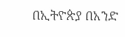በኢትዮጵያ በአንድ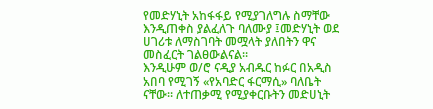የመድሃኒት አከፋፋይ የሚያገለግሉ ስማቸው እንዲጠቀስ ያልፈለጉ ባለሙያ ፤መድሃኒት ወደ ሀገሪቱ ለማስገባት መሟላት ያለበትን ዋና መስፈርት ገልፀውልናል።
እንዲሁም ወ/ሮ ናዲያ አብዱር ከፉር በአዲስ አበባ የሚገኝ «የአባድር ፋርማሲ» ባለቤት ናቸው። ለተጠቃሚ የሚያቀርቡትን መድሀኒት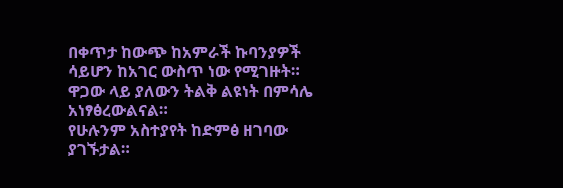በቀጥታ ከውጭ ከአምራች ኩባንያዎች ሳይሆን ከአገር ውስጥ ነው የሚገዙት። ዋጋው ላይ ያለውን ትልቅ ልዩነት በምሳሌ አነፃፅረውልናል።
የሁሉንም አስተያየት ከድምፅ ዘገባው ያገኙታል።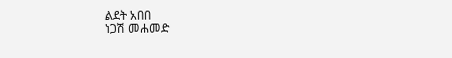ልደት አበበ
ነጋሽ መሐመድ